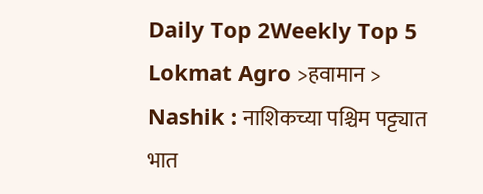Daily Top 2Weekly Top 5
Lokmat Agro >हवामान > Nashik : नाशिकच्या पश्चिम पट्ट्यात भात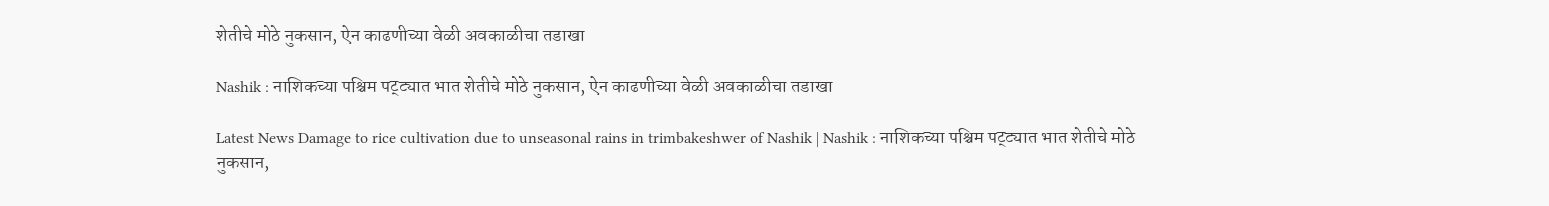शेतीचे मोठे नुकसान, ऐन काढणीच्या वेळी अवकाळीचा तडाखा

Nashik : नाशिकच्या पश्चिम पट्ट्यात भात शेतीचे मोठे नुकसान, ऐन काढणीच्या वेळी अवकाळीचा तडाखा

Latest News Damage to rice cultivation due to unseasonal rains in trimbakeshwer of Nashik | Nashik : नाशिकच्या पश्चिम पट्ट्यात भात शेतीचे मोठे नुकसान,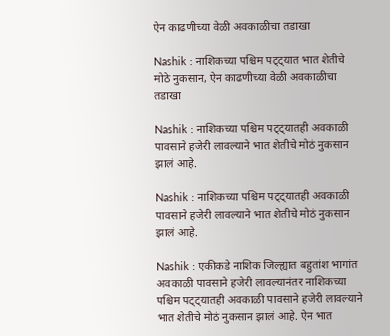ऐन काढणीच्या वेळी अवकाळीचा तडाखा

Nashik : नाशिकच्या पश्चिम पट्ट्यात भात शेतीचे मोठे नुकसान, ऐन काढणीच्या वेळी अवकाळीचा तडाखा

Nashik : नाशिकच्या पश्चिम पट्ट्यातही अवकाळी पावसाने हजेरी लावल्याने भात शेतीचे मोठं नुकसान झालं आहे.

Nashik : नाशिकच्या पश्चिम पट्ट्यातही अवकाळी पावसाने हजेरी लावल्याने भात शेतीचे मोठं नुकसान झालं आहे.

Nashik : एकीकडे नाशिक जिल्ह्यात बहुतांश भागांत अवकाळी पावसाने हजेरी लावल्यानंतर नाशिकच्या पश्चिम पट्ट्यातही अवकाळी पावसाने हजेरी लावल्याने भात शेतीचे मोठं नुकसान झालं आहे. ऐन भात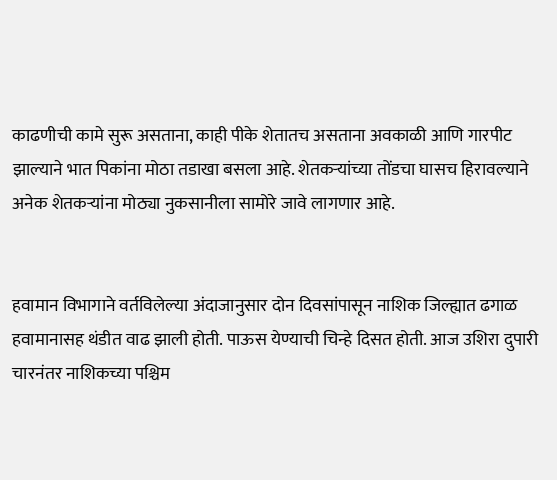काढणीची कामे सुरू असताना, काही पीके शेतातच असताना अवकाळी आणि गारपीट झाल्याने भात पिकांना मोठा तडाखा बसला आहे. शेतकऱ्यांच्या तोंडचा घासच हिरावल्याने अनेक शेतकऱ्यांना मोठ्या नुकसानीला सामोरे जावे लागणार आहे.


हवामान विभागाने वर्तविलेल्या अंदाजानुसार दोन दिवसांपासून नाशिक जिल्ह्यात ढगाळ हवामानासह थंडीत वाढ झाली होती. पाऊस येण्याची चिन्हे दिसत होती. आज उशिरा दुपारी चारनंतर नाशिकच्या पश्चिम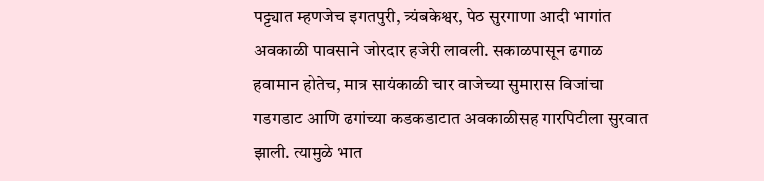पट्ट्यात म्हणजेच इगतपुरी, त्र्यंबकेश्वर, पेठ सुरगाणा आदी भागांत अवकाळी पावसाने जोरदार हजेरी लावली. सकाळपासून ढगाळ हवामान होतेच, मात्र सायंकाळी चार वाजेच्या सुमारास विजांचा गडगडाट आणि ढगांच्या कडकडाटात अवकाळीसह गारपिटीला सुरवात झाली. त्यामुळे भात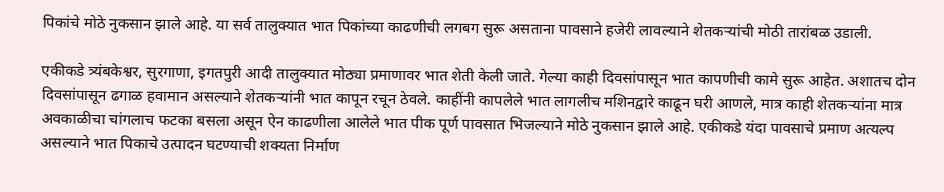पिकांचे मोठे नुकसान झाले आहे. या सर्व तालुक्यात भात पिकांच्या काढणीची लगबग सुरू असताना पावसाने हजेरी लावल्याने शेतकऱ्यांची मोठी तारांबळ उडाली.

एकीकडे त्र्यंबकेश्वर, सुरगाणा, इगतपुरी आदी तालुक्यात मोठ्या प्रमाणावर भात शेती केली जाते. गेल्या काही दिवसांपासून भात कापणीची कामे सुरू आहेत. अशातच दोन दिवसांपासून ढगाळ हवामान असल्याने शेतकऱ्यांनी भात कापून रचून ठेवले. काहींनी कापलेले भात लागलीच मशिनद्वारे काढून घरी आणले, मात्र काही शेतकऱ्यांना मात्र अवकाळीचा चांगलाच फटका बसला असून ऐन काढणीला आलेले भात पीक पूर्ण पावसात भिजल्याने मोठे नुकसान झाले आहे. एकीकडे यंदा पावसाचे प्रमाण अत्यल्प असल्याने भात पिकाचे उत्पादन घटण्याची शक्यता निर्माण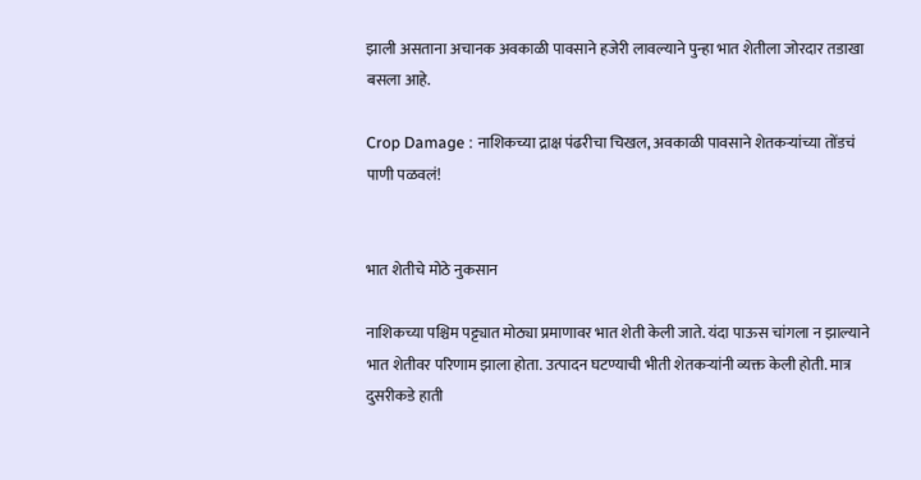झाली असताना अचानक अवकाळी पावसाने हजेरी लावल्याने पुन्हा भात शेतीला जोरदार तडाखा बसला आहे.

Crop Damage : नाशिकच्या द्राक्ष पंढरीचा चिखल, अवकाळी पावसाने शेतकऱ्यांच्या तोंडचं पाणी पळवलं!


भात शेतीचे मोठे नुकसान

नाशिकच्या पश्चिम पट्ट्यात मोठ्या प्रमाणावर भात शेती केली जाते. यंदा पाऊस चांगला न झाल्याने भात शेतीवर परिणाम झाला होता. उत्पादन घटण्याची भीती शेतकऱ्यांनी व्यक्त केली होती. मात्र दुसरीकडे हाती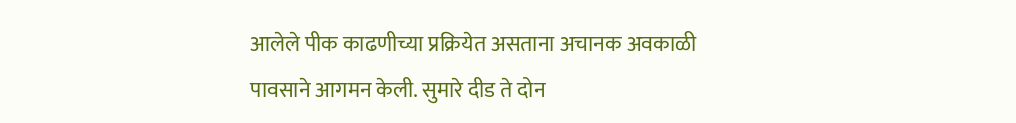आलेले पीक काढणीच्या प्रक्रियेत असताना अचानक अवकाळी पावसाने आगमन केली. सुमारे दीड ते दोन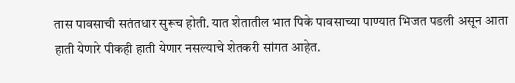तास पावसाची सतंतधार सुरूच होती. यात शेतातील भात पिके पावसाच्या पाण्यात भिजत पडली असून आता हाती येणारे पीकही हाती येणार नसल्याचे शेतकरी सांगत आहेत.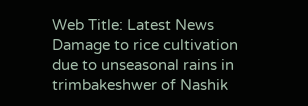Web Title: Latest News Damage to rice cultivation due to unseasonal rains in trimbakeshwer of Nashik